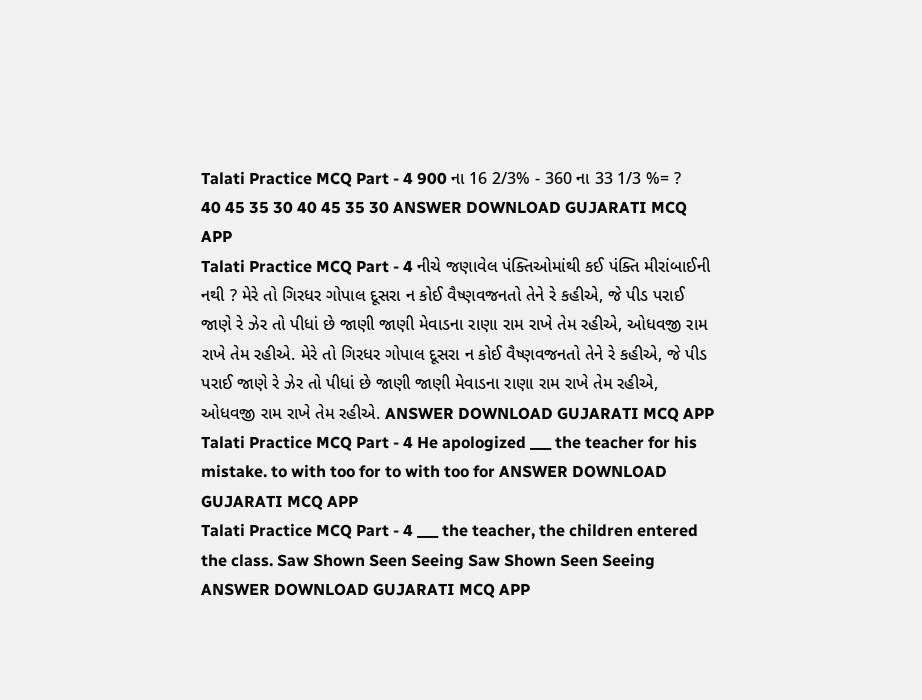Talati Practice MCQ Part - 4 900 ના 16 2/3% - 360 ના 33 1/3 %= ? 40 45 35 30 40 45 35 30 ANSWER DOWNLOAD GUJARATI MCQ APP
Talati Practice MCQ Part - 4 નીચે જણાવેલ પંક્તિઓમાંથી કઈ પંક્તિ મીરાંબાઈની નથી ? મેરે તો ગિરધર ગોપાલ દૂસરા ન કોઈ વૈષ્ણવજનતો તેને રે કહીએ, જે પીડ પરાઈ જાણે રે ઝેર તો પીધાં છે જાણી જાણી મેવાડના રાણા રામ રાખે તેમ રહીએ, ઓધવજી રામ રાખે તેમ રહીએ. મેરે તો ગિરધર ગોપાલ દૂસરા ન કોઈ વૈષ્ણવજનતો તેને રે કહીએ, જે પીડ પરાઈ જાણે રે ઝેર તો પીધાં છે જાણી જાણી મેવાડના રાણા રામ રાખે તેમ રહીએ, ઓધવજી રામ રાખે તેમ રહીએ. ANSWER DOWNLOAD GUJARATI MCQ APP
Talati Practice MCQ Part - 4 He apologized ___ the teacher for his mistake. to with too for to with too for ANSWER DOWNLOAD GUJARATI MCQ APP
Talati Practice MCQ Part - 4 ___ the teacher, the children entered the class. Saw Shown Seen Seeing Saw Shown Seen Seeing ANSWER DOWNLOAD GUJARATI MCQ APP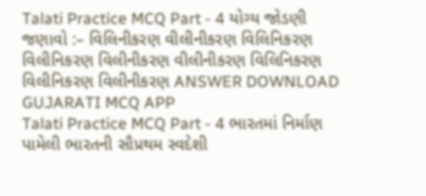Talati Practice MCQ Part - 4 યોગ્ય જોડણી જણાવો :– વિલિનીકરણ વીલીનીકરણ વિલિનિકરણ વિલીનિકરણ વિલીનીકરણ વીલીનીકરણ વિલિનિકરણ વિલીનિકરણ વિલીનીકરણ ANSWER DOWNLOAD GUJARATI MCQ APP
Talati Practice MCQ Part - 4 ભારતમાં નિર્માણ પામેલી ભારતની સૌપ્રથમ સ્વદેશી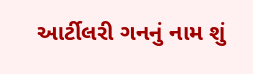આર્ટીલરી ગનનું નામ શું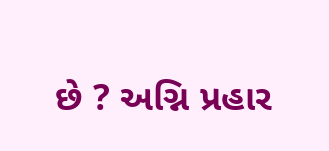છે ? અગ્નિ પ્રહાર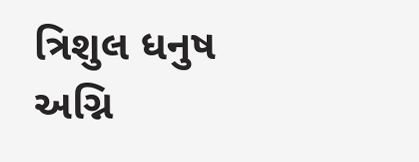ત્રિશુલ ધનુષ અગ્નિ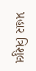પ્રહાર ત્રિશુલ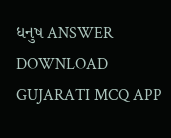ધનુષ ANSWER DOWNLOAD GUJARATI MCQ APP